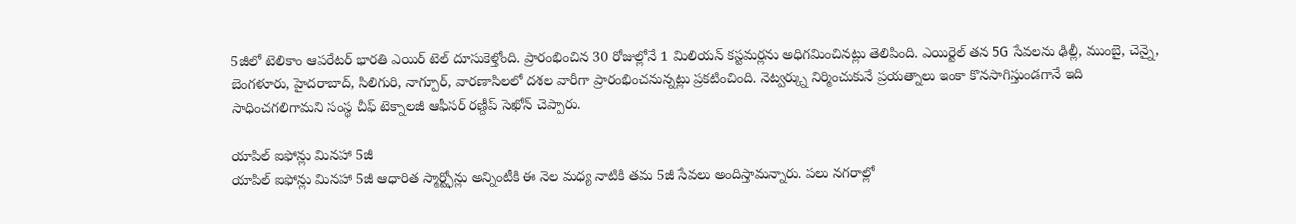5జీలో టెలికాం ఆపరేటర్ భారతి ఎయిర్ టెల్ దూసుకెళ్తోంది. ప్రారంభించిన 30 రోజుల్లోనే 1 మిలియన్ కస్టమర్లను అధిగమించినట్లు తెలిపింది. ఎయిర్టెల్ తన 5G సేవలను ఢిల్లీ, ముంబై, చెన్నై, బెంగళూరు, హైదరాబాద్, సిలిగురి, నాగ్పూర్, వారణాసిలలో దశల వారీగా ప్రారంభించనున్నట్లు ప్రకటించింది. నెట్వర్క్ను నిర్మించుకునే ప్రయత్నాలు ఇంకా కొనసాగిస్తుండగానే ఇది సాధించగలిగామని సంస్థ చీఫ్ టెక్నాలజీ ఆఫీసర్ రణ్దీప్ సెఖోన్ చెప్పారు.

యాపిల్ ఐఫోన్లు మినహా 5జీ
యాపిల్ ఐఫోన్లు మినహా 5జీ ఆధారిత స్మార్ట్ఫోన్లు అన్నింటీకి ఈ నెల మధ్య నాటికి తమ 5జీ సేవలు అందిస్తామన్నారు. పలు నగరాల్లో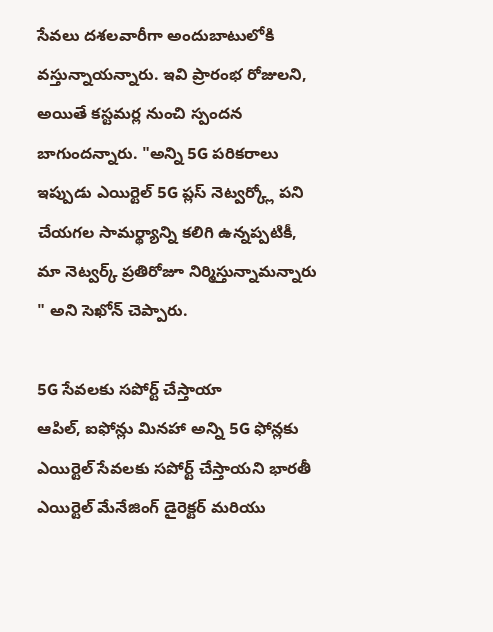సేవలు దశలవారీగా అందుబాటులోకి వస్తున్నాయన్నారు. ఇవి ప్రారంభ రోజులని, అయితే కస్టమర్ల నుంచి స్పందన బాగుందన్నారు. "అన్ని 5G పరికరాలు ఇప్పుడు ఎయిర్టెల్ 5G ప్లస్ నెట్వర్క్లో పని చేయగల సామర్థ్యాన్ని కలిగి ఉన్నప్పటికీ, మా నెట్వర్క్ ప్రతిరోజూ నిర్మిస్తున్నామన్నారు " అని సెఖోన్ చెప్పారు.

5G సేవలకు సపోర్ట్ చేస్తాయా
ఆపిల్, ఐఫోన్లు మినహా అన్ని 5G ఫోన్లకు ఎయిర్టెల్ సేవలకు సపోర్ట్ చేస్తాయని భారతీ ఎయిర్టెల్ మేనేజింగ్ డైరెక్టర్ మరియు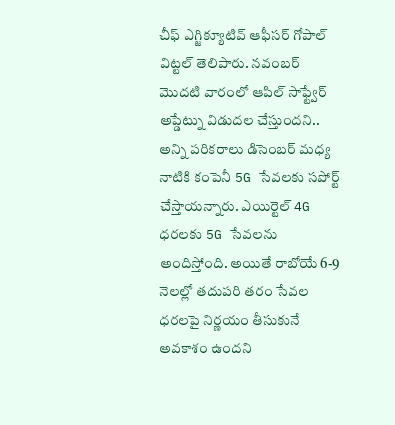చీఫ్ ఎగ్జిక్యూటివ్ ఆఫీసర్ గోపాల్ విట్టల్ తెలిపారు. నవంబర్ మొదటి వారంలో ఆపిల్ సాఫ్ట్వేర్ అప్డేట్ను విడుదల చేస్తుందని.. అన్ని పరికరాలు డిసెంబర్ మధ్య నాటికి కంపెనీ 5G సేవలకు సపోర్ట్ చేస్తాయన్నారు. ఎయిర్టెల్ 4G ధరలకు 5G సేవలను అందిస్తోంది. అయితే రాబోయే 6-9 నెలల్లో తదుపరి తరం సేవల ధరలపై నిర్ణయం తీసుకునే అవకాశం ఉందని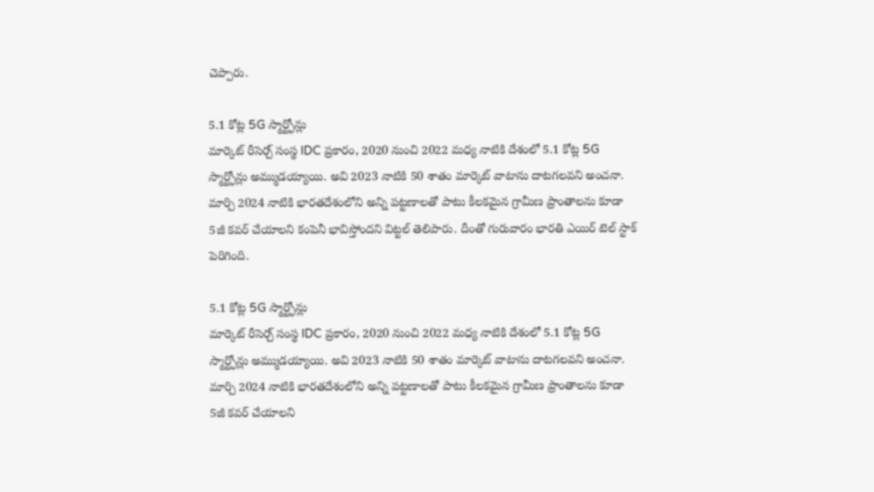చెప్పారు.

5.1 కోట్ల 5G స్మార్ట్ఫోన్లు
మార్కెట్ రీసెర్చ్ సంస్థ IDC ప్రకారం, 2020 నుంచి 2022 మధ్య నాటికి దేశంలో 5.1 కోట్ల 5G స్మార్ట్ఫోన్లు అమ్ముడయ్యాయి. అవి 2023 నాటికి 50 శాతం మార్కెట్ వాటాను దాటగలవని అంచనా. మార్చి 2024 నాటికి భారతదేశంలోని అన్ని పట్టణాలతో పాటు కీలకమైన గ్రామీణ ప్రాంతాలను కూడా 5జీ కవర్ చేయాలని కంపెనీ భావిస్తోందని విట్టల్ తెలిపారు. దీంతో గురువారం భారతి ఎయిర్ టెల్ స్టాక్ పెరిగింది.

5.1 కోట్ల 5G స్మార్ట్ఫోన్లు
మార్కెట్ రీసెర్చ్ సంస్థ IDC ప్రకారం, 2020 నుంచి 2022 మధ్య నాటికి దేశంలో 5.1 కోట్ల 5G స్మార్ట్ఫోన్లు అమ్ముడయ్యాయి. అవి 2023 నాటికి 50 శాతం మార్కెట్ వాటాను దాటగలవని అంచనా. మార్చి 2024 నాటికి భారతదేశంలోని అన్ని పట్టణాలతో పాటు కీలకమైన గ్రామీణ ప్రాంతాలను కూడా 5జీ కవర్ చేయాలని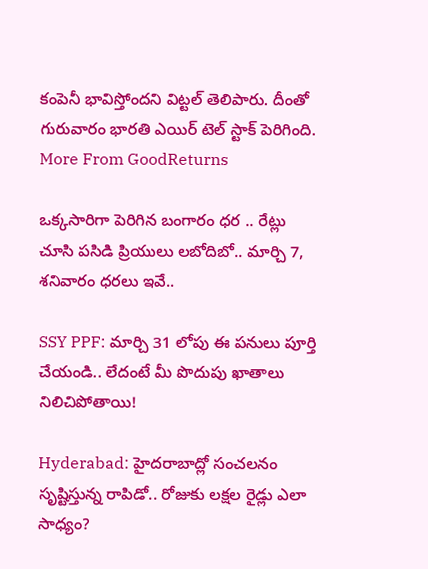కంపెనీ భావిస్తోందని విట్టల్ తెలిపారు. దీంతో గురువారం భారతి ఎయిర్ టెల్ స్టాక్ పెరిగింది.
More From GoodReturns

ఒక్కసారిగా పెరిగిన బంగారం ధర .. రేట్లు చూసి పసిడి ప్రియులు లబోదిబో.. మార్చి 7, శనివారం ధరలు ఇవే..

SSY PPF: మార్చి 31 లోపు ఈ పనులు పూర్తి చేయండి.. లేదంటే మీ పొదుపు ఖాతాలు నిలిచిపోతాయి!

Hyderabad: హైదరాబాద్లో సంచలనం సృష్టిస్తున్న రాపిడో.. రోజుకు లక్షల రైడ్లు ఎలా సాధ్యం?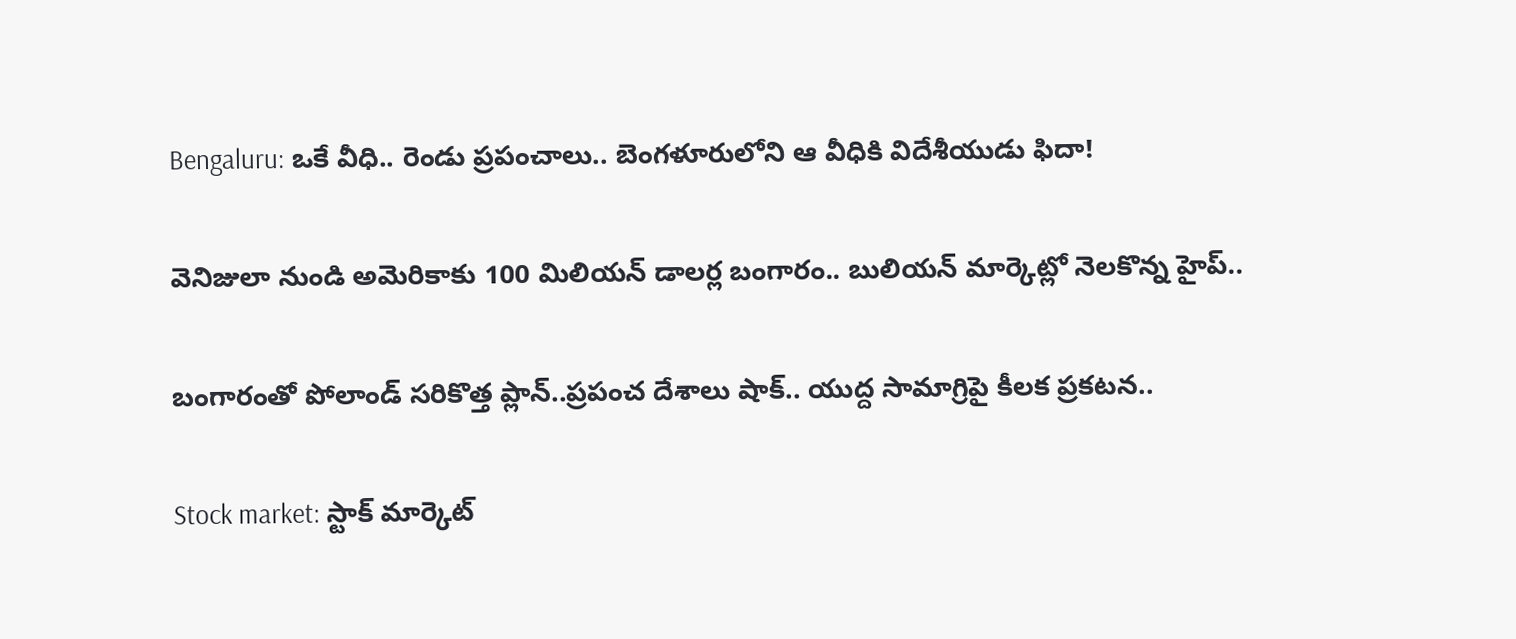Bengaluru: ఒకే వీధి.. రెండు ప్రపంచాలు.. బెంగళూరులోని ఆ వీధికి విదేశీయుడు ఫిదా!

వెనిజులా నుండి అమెరికాకు 100 మిలియన్ డాలర్ల బంగారం.. బులియన్ మార్కెట్లో నెలకొన్న హైప్..

బంగారంతో పోలాండ్ సరికొత్త ప్లాన్..ప్రపంచ దేశాలు షాక్.. యుద్ద సామాగ్రిపై కీలక ప్రకటన..

Stock market: స్టాక్ మార్కెట్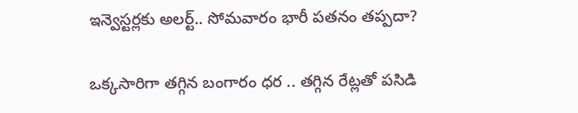ఇన్వెస్టర్లకు అలర్ట్.. సోమవారం భారీ పతనం తప్పదా?

ఒక్కసారిగా తగ్గిన బంగారం ధర .. తగ్గిన రేట్లతో పసిడి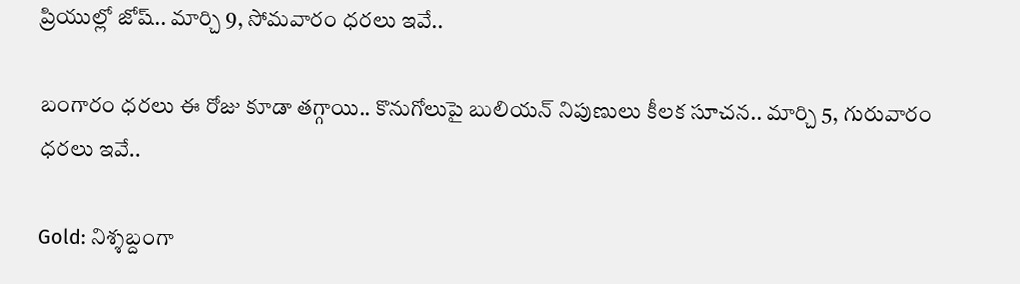ప్రియుల్లో జోష్.. మార్చి 9, సోమవారం ధరలు ఇవే..

బంగారం ధరలు ఈ రోజు కూడా తగ్గాయి.. కొనుగోలుపై బులియన్ నిపుణులు కీలక సూచన.. మార్చి 5, గురువారం ధరలు ఇవే..

Gold: నిశ్శబ్దంగా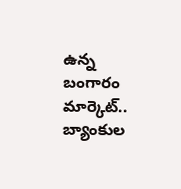ఉన్న బంగారం మార్కెట్.. బ్యాంకుల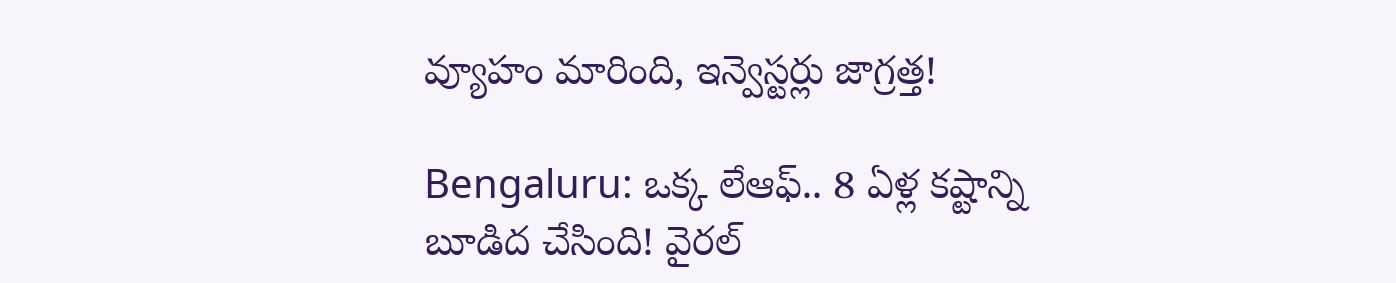వ్యూహం మారింది, ఇన్వెస్టర్లు జాగ్రత్త!

Bengaluru: ఒక్క లేఆఫ్.. 8 ఏళ్ల కష్టాన్ని బూడిద చేసింది! వైరల్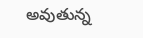అవుతున్న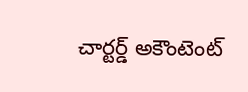చార్టర్డ్ అకౌంటెంట్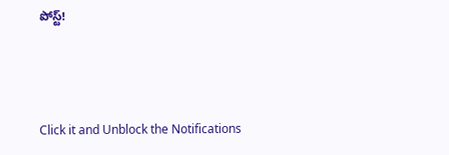పోస్ట్!



Click it and Unblock the Notifications